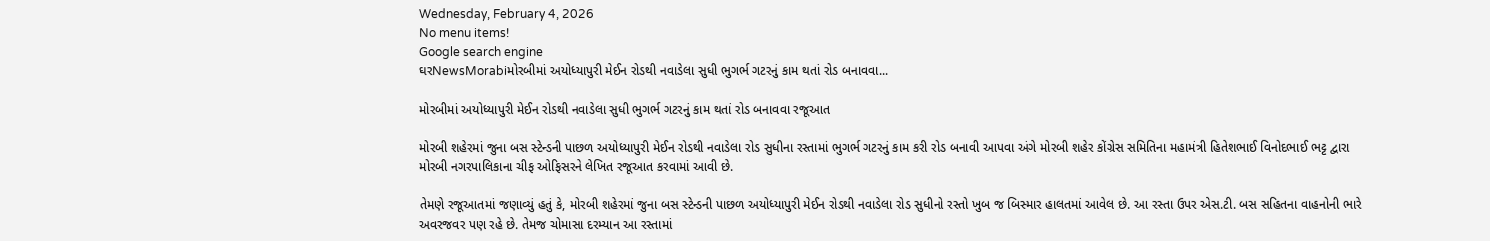Wednesday, February 4, 2026
No menu items!
Google search engine
ઘરNewsMorabiમોરબીમાં અયોધ્યાપુરી મેઈન રોડથી નવાડેલા સુધી ભુગર્ભ ગટરનું કામ થતાં રોડ બનાવવા...

મોરબીમાં અયોધ્યાપુરી મેઈન રોડથી નવાડેલા સુધી ભુગર્ભ ગટરનું કામ થતાં રોડ બનાવવા રજૂઆત

મોરબી શહેરમાં જુના બસ સ્ટેન્ડની પાછળ અયોધ્યાપુરી મેઈન રોડથી નવાડેલા રોડ સુધીના રસ્તામાં ભુગર્ભ ગટરનું કામ કરી રોડ બનાવી આપવા અંગે મોરબી શહેર કોંગ્રેસ સમિતિના મહામંત્રી હિતેશભાઈ વિનોદભાઈ ભટ્ટ દ્વારા મોરબી નગરપાલિકાના ચીફ ઓફિસરને લેખિત રજૂઆત કરવામાં આવી છે.

તેમણે રજૂઆતમાં જણાવ્યું હતું કે, મોરબી શહેરમાં જુના બસ સ્ટેન્ડની પાછળ અયોધ્યાપુરી મેઈન રોડથી નવાડેલા રોડ સુધીનો રસ્તો ખુબ જ બિસ્માર હાલતમાં આવેલ છે. આ રસ્તા ઉપર એસ.ટી. બસ સહિતના વાહનોની ભારે અવરજવર પણ રહે છે. તેમજ ચોમાસા દરમ્યાન આ રસ્તામાં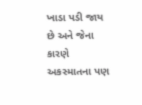ખાડા પડી જાય છે અને જેના કારણે અકસ્માતના પણ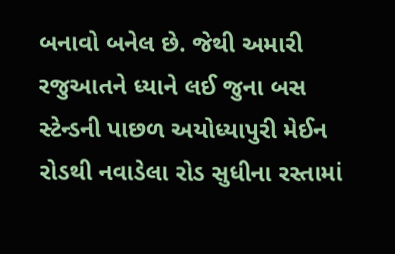બનાવો બનેલ છે. જેથી અમારી રજુઆતને ધ્યાને લઈ જુના બસ સ્ટેન્ડની પાછળ અયોધ્યાપુરી મેઈન રોડથી નવાડેલા રોડ સુધીના રસ્તામાં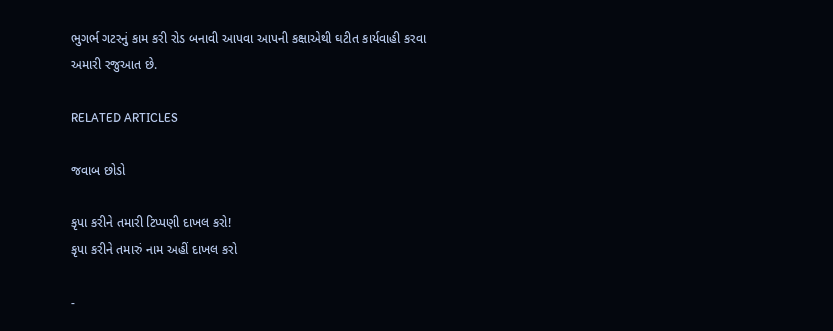ભુગર્ભ ગટરનું કામ કરી રોડ બનાવી આપવા આપની કક્ષાએથી ઘટીત કાર્યવાહી કરવા અમારી રજુઆત છે.

RELATED ARTICLES

જવાબ છોડો

કૃપા કરીને તમારી ટિપ્પણી દાખલ કરો!
કૃપા કરીને તમારું નામ અહીં દાખલ કરો

-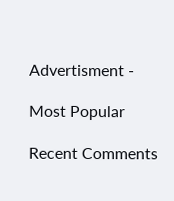Advertisment -

Most Popular

Recent Comments